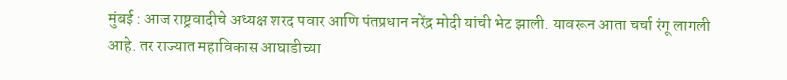मुंबई : आज राष्ट्रवादीचे अध्यक्ष शरद पवार आणि पंतप्रधान नरेंद्र मोदी यांची भेट झाली. यावरून आता चर्चा रंगू लागली आहे. तर राज्यात महाविकास आघाडीच्या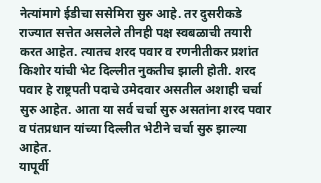नेत्यांमागे ईडीचा ससेमिरा सुरु आहे. तर दुसरीकडे राज्यात सत्तेत असलेले तीनही पक्ष स्वबळाची तयारी करत आहेत. त्यातच शरद पवार व रणनीतीकर प्रशांत किशोर यांची भेट दिल्लीत नुकतीच झाली होती. शरद पवार हे राष्ट्रपती पदाचे उमेदवार असतील अशाही चर्चा सुरु आहेत. आता या सर्व चर्चा सुरु असतांना शरद पवार व पंतप्रधान यांच्या दिल्लीत भेटीने चर्चा सुरु झाल्या आहेत.
यापूर्वी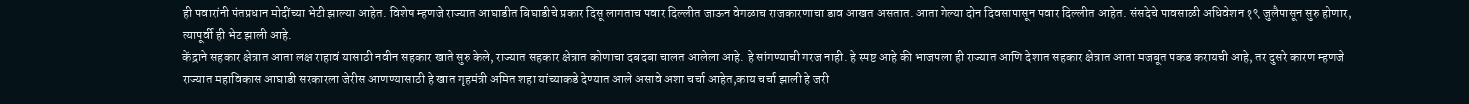ही पवारांनी पंतप्रधान मोदींच्या भेटी झाल्या आहेत. विशेष म्हणजे राज्यात आघाडीत बिघाडीचे प्रकार दिसू लागताच पवार दिल्लीत जाऊन वेगळाच राजकारणाचा डाव आखत असतात. आता गेल्या दोन दिवसापासून पवार दिल्लीत आहेत. संसदेचे पावसाळी अधिवेशन १९ जुलैपासून सुरु होणार, त्यापूर्वी ही भेट झाली आहे.
केंद्राने सहकार क्षेत्रात आता लक्ष राहावं यासाठी नवीन सहकार खाते सुरु केले, राज्यात सहकार क्षेत्रात कोणाचा दबदबा चालत आलेला आहे. हे सांगण्याची गरज नाही. हे स्पष्ट आहे की भाजपला ही राज्यात आणि देशात सहकार क्षेत्रात आता मजबूत पकड करायची आहे, तर दुसरे कारण म्हणजे राज्यात महाविकास आघाडी सरकारला जेरीस आणण्यासाठी हे खात गृहमंत्री अमित शहा यांच्याकडे देण्यात आले असावे अशा चर्चा आहेत,काय चर्चा झाली हे जरी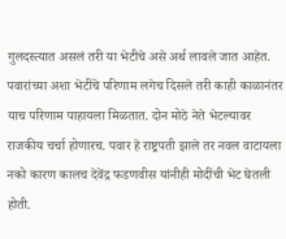गुलदस्त्यात असलं तरी या भेटीचे असे अर्थ लावले जात आहेत.
पवारांच्या अशा भेटींचे परिणाम लगेच दिसले तरी काही काळानंतर याच परिणाम पाहायला मिळतात. दोन मोठे नेते भेटल्यावर राजकीय चर्चा होणारच. पवार हे राष्ट्रपती झाले तर नवल वाटायला नको कारण कालच देवेंद्र फडणवीस यांनीही मोदींची भेट घेतली होती.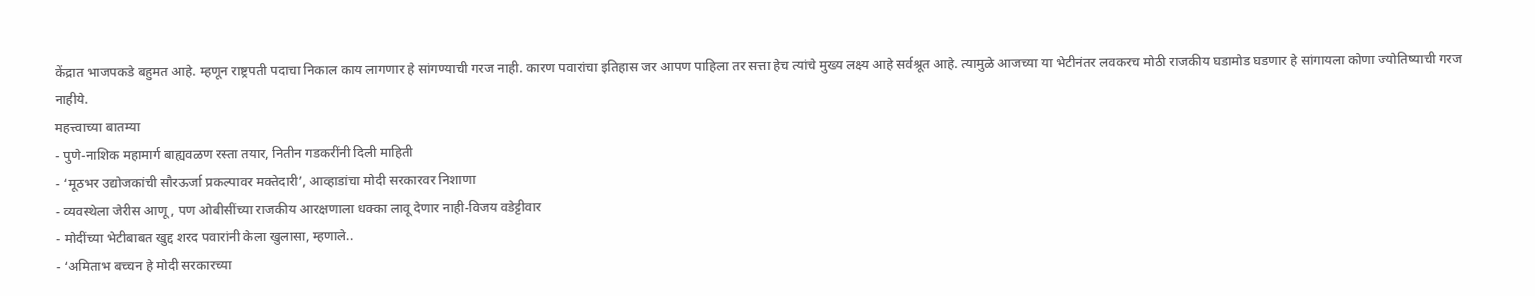केंद्रात भाजपकडे बहुमत आहे. म्हणून राष्ट्रपती पदाचा निकाल काय लागणार हे सांगण्याची गरज नाही. कारण पवारांचा इतिहास जर आपण पाहिला तर सत्ता हेच त्यांचे मुख्य लक्ष्य आहे सर्वश्रूत आहे. त्यामुळे आजच्या या भेटीनंतर लवकरच मोठी राजकीय घडामोड घडणार हे सांगायला कोणा ज्योतिष्याची गरज नाहीये.
महत्त्वाच्या बातम्या
- पुणे-नाशिक महामार्ग बाह्यवळण रस्ता तयार, नितीन गडकरींनी दिली माहिती
- ‘मूठभर उद्योजकांची सौरऊर्जा प्रकल्पावर मक्तेदारी’, आव्हाडांचा मोदी सरकारवर निशाणा
- व्यवस्थेला जेरीस आणू, पण ओबीसींच्या राजकीय आरक्षणाला धक्का लावू देणार नाही-विजय वडेट्टीवार
- मोदींच्या भेटीबाबत खुद्द शरद पवारांनी केला खुलासा, म्हणाले..
- ‘अमिताभ बच्चन हे मोदी सरकारच्या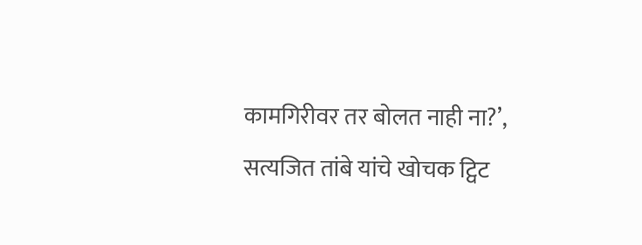कामगिरीवर तर बोलत नाही ना?’, सत्यजित तांबे यांचे खोचक ट्विट